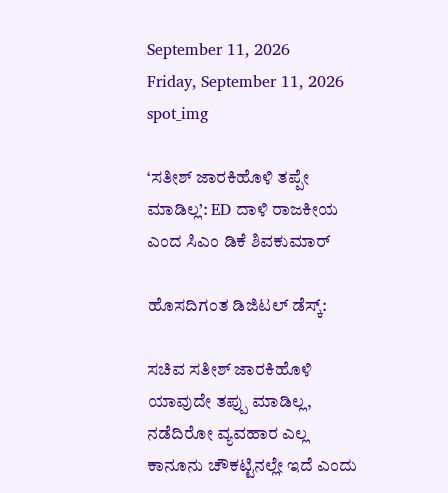September 11, 2026
Friday, September 11, 2026
spot_img

‘ಸತೀಶ್ ಜಾರಕಿಹೊಳಿ ತಪ್ಪೇ ಮಾಡಿಲ್ಲ’: ED ದಾಳಿ ರಾಜಕೀಯ ಎಂದ ಸಿಎಂ ಡಿಕೆ ಶಿವಕುಮಾರ್

ಹೊಸದಿಗಂತ ಡಿಜಿಟಲ್ ಡೆಸ್ಕ್:

ಸಚಿವ ಸತೀಶ್ ಜಾರಕಿಹೊಳಿ ಯಾವುದೇ ತಪ್ಪು ಮಾಡಿಲ್ಲ, ನಡೆದಿರೋ ವ್ಯವಹಾರ ಎಲ್ಲ ಕಾನೂನು ಚೌಕಟ್ಟಿನಲ್ಲೇ ಇದೆ ಎಂದು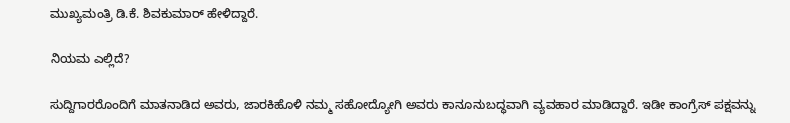ಮುಖ್ಯಮಂತ್ರಿ ಡಿ.ಕೆ. ಶಿವಕುಮಾರ್ ಹೇಳಿದ್ದಾರೆ.

ನಿಯಮ ಎಲ್ಲಿದೆ?

ಸುದ್ದಿಗಾರರೊಂದಿಗೆ ಮಾತನಾಡಿದ ಅವರು, ಜಾರಕಿಹೊಳಿ ನಮ್ಮ ಸಹೋದ್ಯೋಗಿ ಅವರು ಕಾನೂನುಬದ್ಧವಾಗಿ ವ್ಯವಹಾರ ಮಾಡಿದ್ದಾರೆ. ಇಡೀ ಕಾಂಗ್ರೆಸ್ ಪಕ್ಷವನ್ನು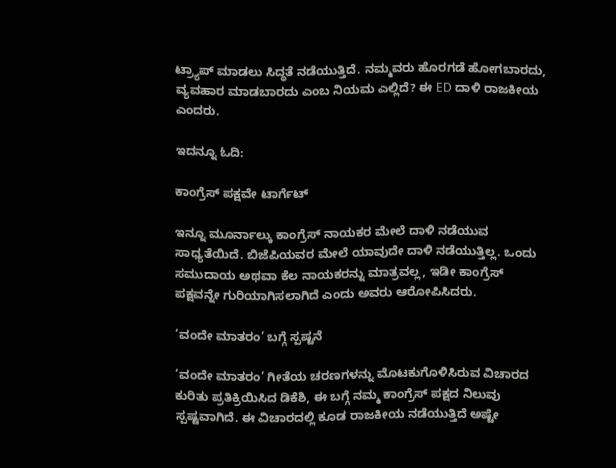ಟ್ರ್ಯಾಪ್ ಮಾಡಲು ಸಿದ್ಧತೆ ನಡೆಯುತ್ತಿದೆ. ನಮ್ಮವರು ಹೊರಗಡೆ ಹೋಗಬಾರದು, ವ್ಯವಹಾರ ಮಾಡಬಾರದು ಎಂಬ ನಿಯಮ ಎಲ್ಲಿದೆ? ಈ ED ದಾಳಿ ರಾಜಕೀಯ ಎಂದರು.

ಇದನ್ನೂ ಓದಿ:

ಕಾಂಗ್ರೆಸ್ ಪಕ್ಷವೇ ಟಾರ್ಗೆಟ್

ಇನ್ನೂ ಮೂರ್ನಾಲ್ಕು ಕಾಂಗ್ರೆಸ್ ನಾಯಕರ ಮೇಲೆ ದಾಳಿ ನಡೆಯುವ ಸಾಧ್ಯತೆಯಿದೆ. ಬಿಜೆಪಿಯವರ ಮೇಲೆ ಯಾವುದೇ ದಾಳಿ ನಡೆಯುತ್ತಿಲ್ಲ. ಒಂದು ಸಮುದಾಯ ಅಥವಾ ಕೆಲ ನಾಯಕರನ್ನು ಮಾತ್ರವಲ್ಲ, ಇಡೀ ಕಾಂಗ್ರೆಸ್ ಪಕ್ಷವನ್ನೇ ಗುರಿಯಾಗಿಸಲಾಗಿದೆ ಎಂದು ಅವರು ಆರೋಪಿಸಿದರು.

‘ವಂದೇ ಮಾತರಂ’ ಬಗ್ಗೆ ಸ್ಪಷ್ಟನೆ

‘ವಂದೇ ಮಾತರಂ’ ಗೀತೆಯ ಚರಣಗಳನ್ನು ಮೊಟಕುಗೊಳಿಸಿರುವ ವಿಚಾರದ ಕುರಿತು ಪ್ರತಿಕ್ರಿಯಿಸಿದ ಡಿಕೆಶಿ, ಈ ಬಗ್ಗೆ ನಮ್ಮ ಕಾಂಗ್ರೆಸ್ ಪಕ್ಷದ ನಿಲುವು ಸ್ಪಷ್ಟವಾಗಿದೆ. ಈ ವಿಚಾರದಲ್ಲಿ ಕೂಡ ರಾಜಕೀಯ ನಡೆಯುತ್ತಿದೆ ಅಷ್ಟೇ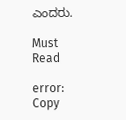ಎಂದರು.

Must Read

error: Copy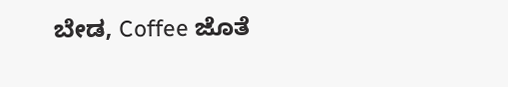ಬೇಡ, Coffee ಜೊತೆ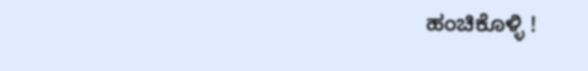ಹಂಚಿಕೊಳ್ಳಿ !